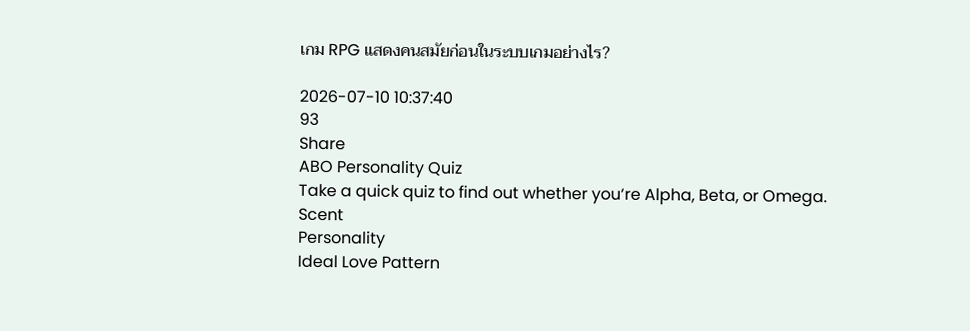เกม RPG แสดงคนสมัยก่อนในระบบเกมอย่างไร?

2026-07-10 10:37:40
93
Share
ABO Personality Quiz
Take a quick quiz to find out whether you‘re Alpha, Beta, or Omega.
Scent
Personality
Ideal Love Pattern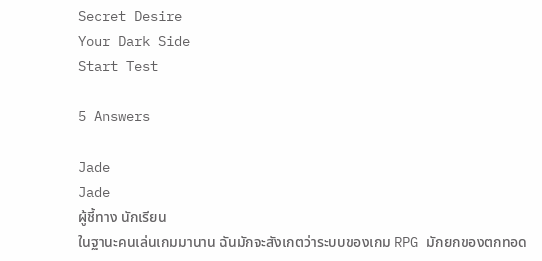Secret Desire
Your Dark Side
Start Test

5 Answers

Jade
Jade
ผู้ชี้ทาง นักเรียน
ในฐานะคนเล่นเกมมานาน ฉันมักจะสังเกตว่าระบบของเกม RPG มักยกของตกทอด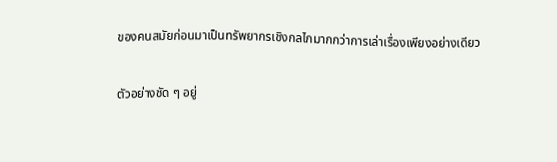ของคนสมัยก่อนมาเป็นทรัพยากรเชิงกลไกมากกว่าการเล่าเรื่องเพียงอย่างเดียว

ตัวอย่างชัด ๆ อยู่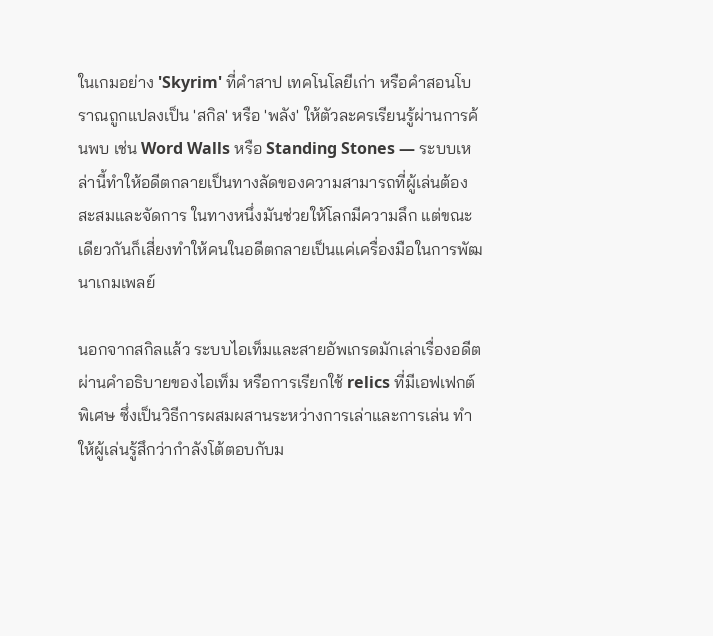ในเกมอย่าง 'Skyrim' ที่คำสาป เทคโนโลยีเก่า หรือคำสอนโบราณถูกแปลงเป็น 'สกิล' หรือ 'พลัง' ให้ตัวละครเรียนรู้ผ่านการค้นพบ เช่น Word Walls หรือ Standing Stones — ระบบเหล่านี้ทำให้อดีตกลายเป็นทางลัดของความสามารถที่ผู้เล่นต้องสะสมและจัดการ ในทางหนึ่งมันช่วยให้โลกมีความลึก แต่ขณะเดียวกันก็เสี่ยงทำให้คนในอดีตกลายเป็นแค่เครื่องมือในการพัฒนาเกมเพลย์

นอกจากสกิลแล้ว ระบบไอเท็มและสายอัพเกรดมักเล่าเรื่องอดีตผ่านคำอธิบายของไอเท็ม หรือการเรียกใช้ relics ที่มีเอฟเฟกต์พิเศษ ซึ่งเป็นวิธีการผสมผสานระหว่างการเล่าและการเล่น ทำให้ผู้เล่นรู้สึกว่ากำลังโต้ตอบกับม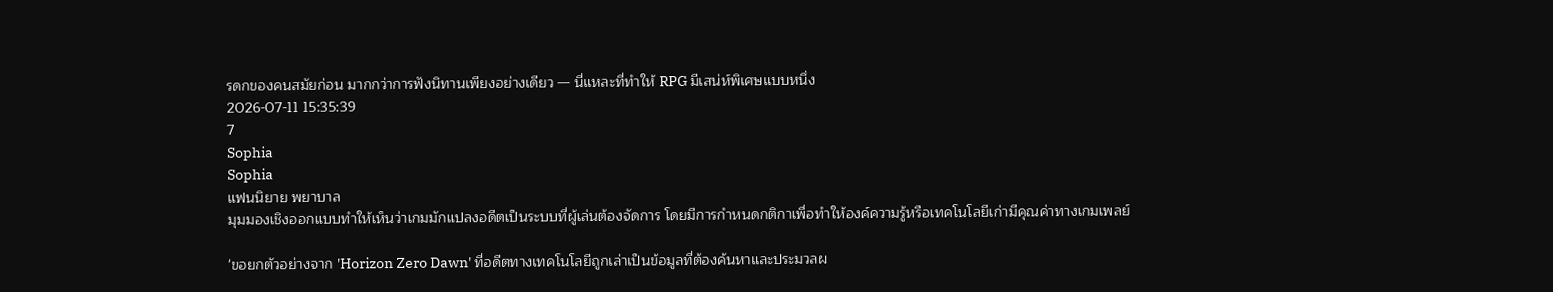รดกของคนสมัยก่อน มากกว่าการฟังนิทานเพียงอย่างเดียว — นี่แหละที่ทำให้ RPG มีเสน่ห์พิเศษแบบหนึ่ง
2026-07-11 15:35:39
7
Sophia
Sophia
แฟนนิยาย พยาบาล
มุมมองเชิงออกแบบทำให้เห็นว่าเกมมักแปลงอดีตเป็นระบบที่ผู้เล่นต้องจัดการ โดยมีการกำหนดกติกาเพื่อทำให้องค์ความรู้หรือเทคโนโลยีเก่ามีคุณค่าทางเกมเพลย์

'ขอยกตัวอย่างจาก 'Horizon Zero Dawn' ที่อดีตทางเทคโนโลยีถูกเล่าเป็นข้อมูลที่ต้องค้นหาและประมวลผ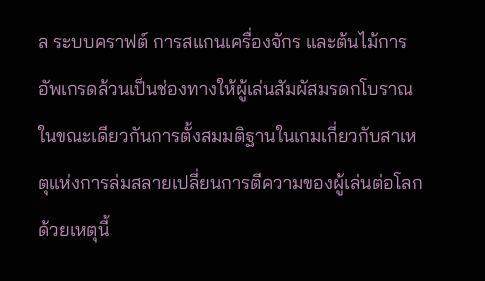ล ระบบคราฟต์ การสแกนเครื่องจักร และต้นไม้การอัพเกรดล้วนเป็นช่องทางให้ผู้เล่นสัมผัสมรดกโบราณ ในขณะเดียวกันการตั้งสมมติฐานในเกมเกี่ยวกับสาเหตุแห่งการล่มสลายเปลี่ยนการตีความของผู้เล่นต่อโลก ด้วยเหตุนี้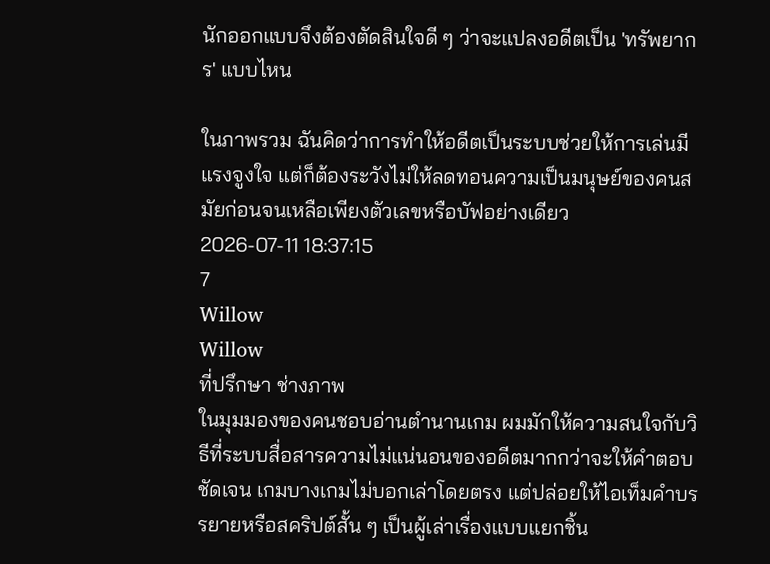นักออกแบบจึงต้องตัดสินใจดี ๆ ว่าจะแปลงอดีตเป็น 'ทรัพยากร' แบบไหน

ในภาพรวม ฉันคิดว่าการทำให้อดีตเป็นระบบช่วยให้การเล่นมีแรงจูงใจ แต่ก็ต้องระวังไม่ให้ลดทอนความเป็นมนุษย์ของคนสมัยก่อนจนเหลือเพียงตัวเลขหรือบัฟอย่างเดียว
2026-07-11 18:37:15
7
Willow
Willow
ที่ปรึกษา ช่างภาพ
ในมุมมองของคนชอบอ่านตำนานเกม ผมมักให้ความสนใจกับวิธีที่ระบบสื่อสารความไม่แน่นอนของอดีตมากกว่าจะให้คำตอบชัดเจน เกมบางเกมไม่บอกเล่าโดยตรง แต่ปล่อยให้ไอเท็มคำบรรยายหรือสคริปต์สั้น ๆ เป็นผู้เล่าเรื่องแบบแยกชิ้น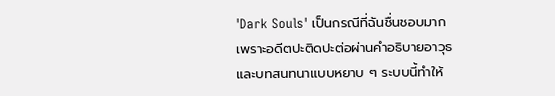'Dark Souls' เป็นกรณีที่ฉันชื่นชอบมาก เพราะอดีตปะติดปะต่อผ่านคำอธิบายอาวุธและบทสนทนาแบบหยาบ ๆ ระบบนี้ทำให้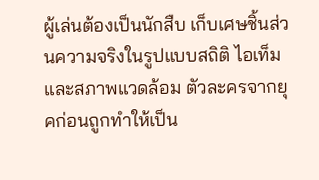ผู้เล่นต้องเป็นนักสืบ เก็บเศษชิ้นส่วนความจริงในรูปแบบสถิติ ไอเท็ม และสภาพแวดล้อม ตัวละครจากยุคก่อนถูกทำให้เป็น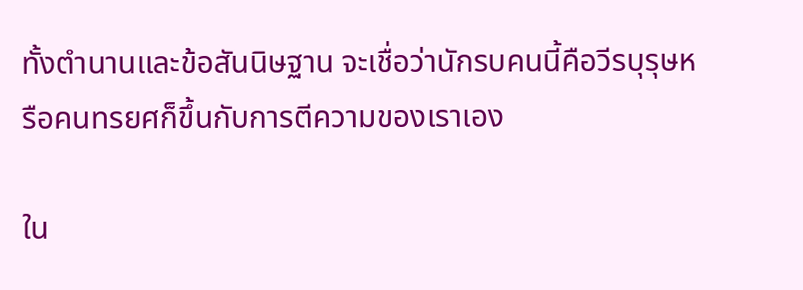ทั้งตำนานและข้อสันนิษฐาน จะเชื่อว่านักรบคนนี้คือวีรบุรุษหรือคนทรยศก็ขึ้นกับการตีความของเราเอง

ใน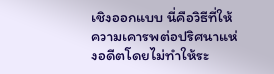เชิงออกแบบ นี่คือวิธีที่ให้ความเคารพต่อปริศนาแห่งอดีตโดยไม่ทำให้ระ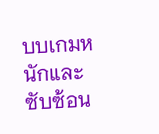บบเกมหนักและซับซ้อน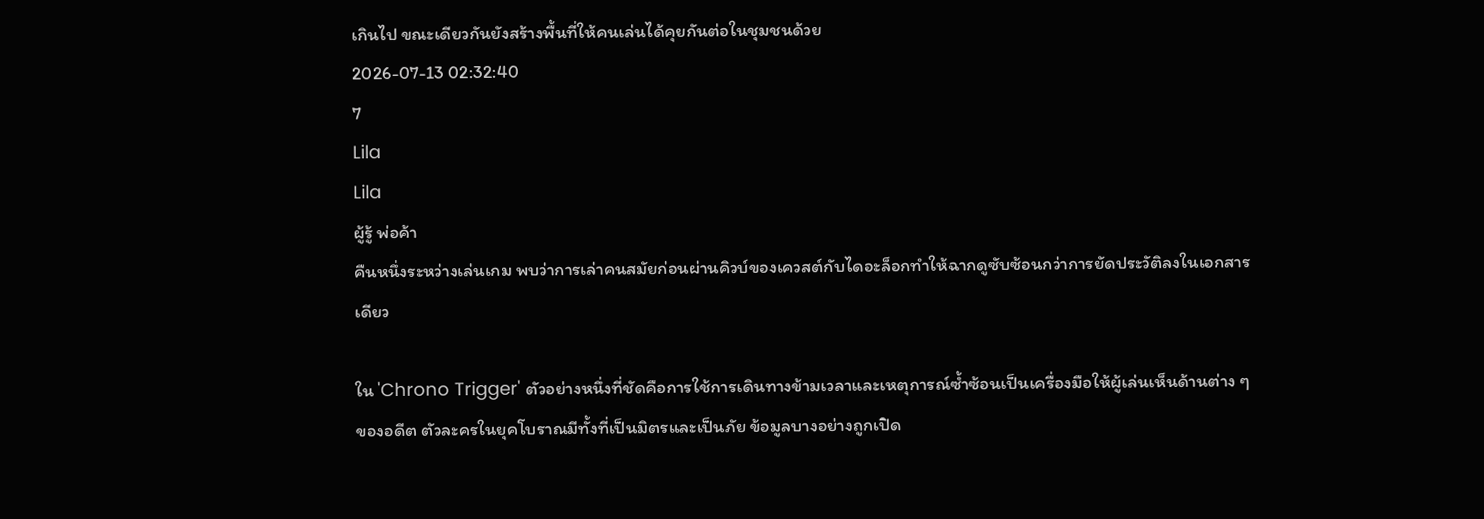เกินไป ขณะเดียวกันยังสร้างพื้นที่ให้คนเล่นได้คุยกันต่อในชุมชนด้วย
2026-07-13 02:32:40
7
Lila
Lila
ผู้รู้ พ่อค้า
คืนหนึ่งระหว่างเล่นเกม พบว่าการเล่าคนสมัยก่อนผ่านคิวบ์ของเควสต์กับไดอะล็อกทำให้ฉากดูซับซ้อนกว่าการยัดประวัติลงในเอกสารเดียว

ใน 'Chrono Trigger' ตัวอย่างหนึ่งที่ชัดคือการใช้การเดินทางข้ามเวลาและเหตุการณ์ซ้ำซ้อนเป็นเครื่องมือให้ผู้เล่นเห็นด้านต่าง ๆ ของอดีต ตัวละครในยุคโบราณมีทั้งที่เป็นมิตรและเป็นภัย ข้อมูลบางอย่างถูกเปิด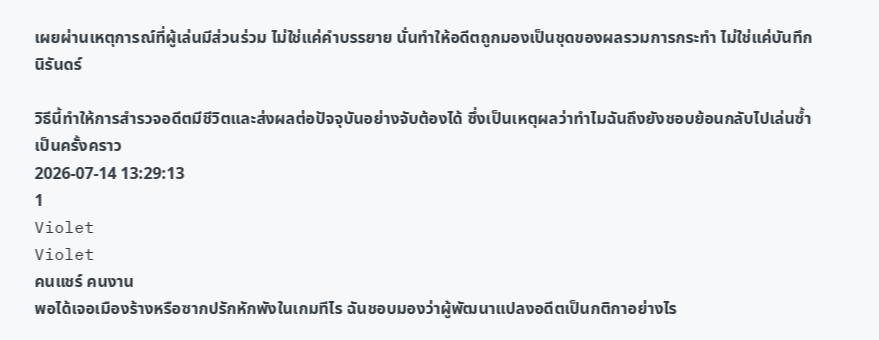เผยผ่านเหตุการณ์ที่ผู้เล่นมีส่วนร่วม ไม่ใช่แค่คำบรรยาย นั่นทำให้อดีตถูกมองเป็นชุดของผลรวมการกระทำ ไม่ใช่แค่บันทึกนิรันดร์

วิธีนี้ทำให้การสำรวจอดีตมีชีวิตและส่งผลต่อปัจจุบันอย่างจับต้องได้ ซึ่งเป็นเหตุผลว่าทำไมฉันถึงยังชอบย้อนกลับไปเล่นซ้ำเป็นครั้งคราว
2026-07-14 13:29:13
1
Violet
Violet
คนแชร์ คนงาน
พอได้เจอเมืองร้างหรือซากปรักหักพังในเกมทีไร ฉันชอบมองว่าผู้พัฒนาแปลงอดีตเป็นกติกาอย่างไร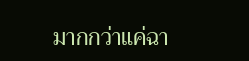มากกว่าแค่ฉา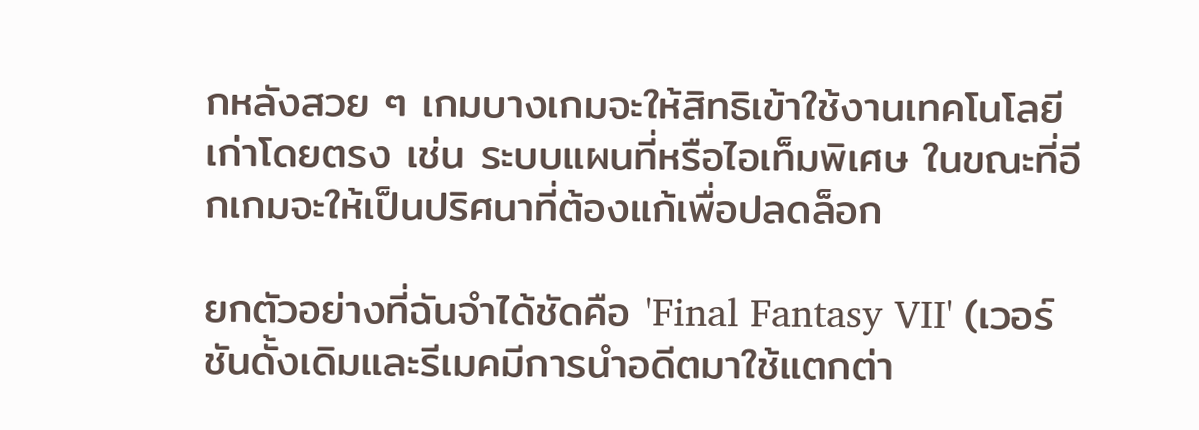กหลังสวย ๆ เกมบางเกมจะให้สิทธิเข้าใช้งานเทคโนโลยีเก่าโดยตรง เช่น ระบบแผนที่หรือไอเท็มพิเศษ ในขณะที่อีกเกมจะให้เป็นปริศนาที่ต้องแก้เพื่อปลดล็อก

ยกตัวอย่างที่ฉันจำได้ชัดคือ 'Final Fantasy VII' (เวอร์ชันดั้งเดิมและรีเมคมีการนำอดีตมาใช้แตกต่า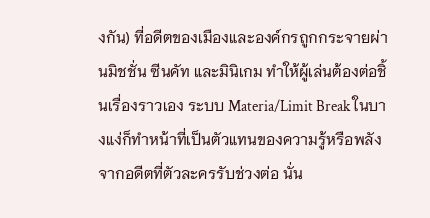งกัน) ที่อดีตของเมืองและองค์กรถูกกระจายผ่านมิชชั่น ซีนคัท และมินิเกม ทำให้ผู้เล่นต้องต่อชิ้นเรื่องราวเอง ระบบ Materia/Limit Break ในบางแง่ก็ทำหน้าที่เป็นตัวแทนของความรู้หรือพลังจากอดีตที่ตัวละครรับช่วงต่อ นั่น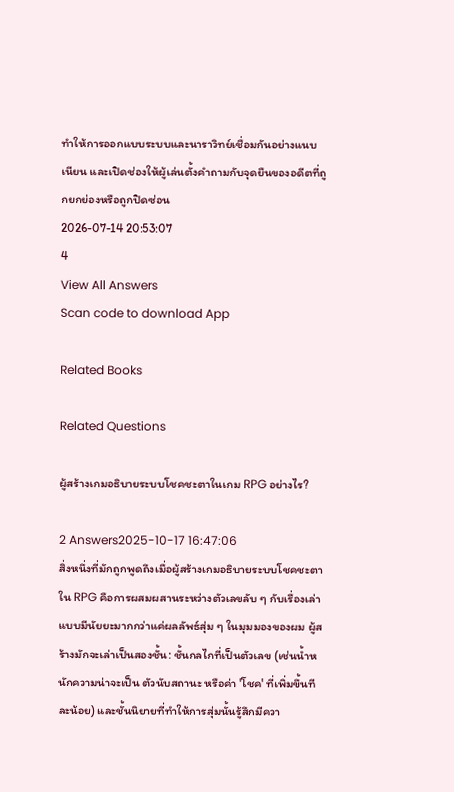ทำให้การออกแบบระบบและนาราวิทย์เชื่อมกันอย่างแนบเนียน และเปิดช่องให้ผู้เล่นตั้งคำถามกับจุดยืนของอดีตที่ถูกยกย่องหรือถูกปิดซ่อน
2026-07-14 20:53:07
4
View All Answers
Scan code to download App

Related Books

Related Questions

ผู้สร้างเกมอธิบายระบบโชคชะตาในเกม RPG อย่างไร?

2 Answers2025-10-17 16:47:06
สิ่งหนึ่งที่มักถูกพูดถึงเมื่อผู้สร้างเกมอธิบายระบบโชคชะตาใน RPG คือการผสมผสานระหว่างตัวเลขลับ ๆ กับเรื่องเล่าแบบมีนัยยะมากกว่าแค่ผลลัพธ์สุ่ม ๆ ในมุมมองของผม ผู้สร้างมักจะเล่าเป็นสองชั้น: ชั้นกลไกที่เป็นตัวเลข (เช่นน้ำหนักความน่าจะเป็น ตัวนับสถานะ หรือค่า 'โชค' ที่เพิ่มขึ้นทีละน้อย) และชั้นนิยายที่ทำให้การสุ่มนั้นรู้สึกมีควา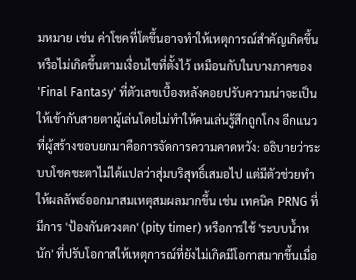มหมาย เช่น ค่าโชคที่โตขึ้นอาจทำให้เหตุการณ์สำคัญเกิดขึ้นหรือไม่เกิดขึ้นตามเงื่อนไขที่ตั้งไว้ เหมือนกับในบางภาคของ 'Final Fantasy' ที่ตัวเลขเบื้องหลังคอยปรับความน่าจะเป็นให้เข้ากับสายตาผู้เล่นโดยไม่ทำให้คนเล่นรู้สึกถูกโกง อีกแนวที่ผู้สร้างชอบยกมาคือการจัดการความคาดหวัง: อธิบายว่าระบบโชคชะตาไม่ได้แปลว่าสุ่มบริสุทธิ์เสมอไป แต่มีตัวช่วยทำให้ผลลัพธ์ออกมาสมเหตุสมผลมากขึ้น เช่น เทคนิค PRNG ที่มีการ 'ป้องกันดวงตก' (pity timer) หรือการใช้ 'ระบบน้ำหนัก' ที่ปรับโอกาสให้เหตุการณ์ที่ยังไม่เกิดมีโอกาสมากขึ้นเมื่อ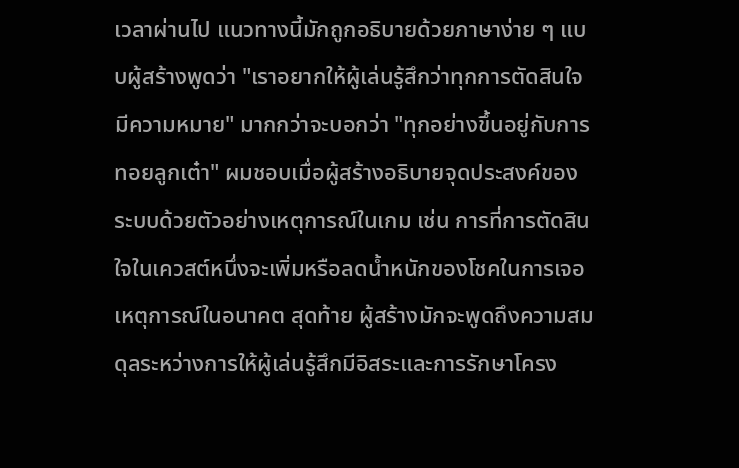เวลาผ่านไป แนวทางนี้มักถูกอธิบายด้วยภาษาง่าย ๆ แบบผู้สร้างพูดว่า "เราอยากให้ผู้เล่นรู้สึกว่าทุกการตัดสินใจมีความหมาย" มากกว่าจะบอกว่า "ทุกอย่างขึ้นอยู่กับการทอยลูกเต๋า" ผมชอบเมื่อผู้สร้างอธิบายจุดประสงค์ของระบบด้วยตัวอย่างเหตุการณ์ในเกม เช่น การที่การตัดสินใจในเควสต์หนึ่งจะเพิ่มหรือลดน้ำหนักของโชคในการเจอเหตุการณ์ในอนาคต สุดท้าย ผู้สร้างมักจะพูดถึงความสมดุลระหว่างการให้ผู้เล่นรู้สึกมีอิสระและการรักษาโครง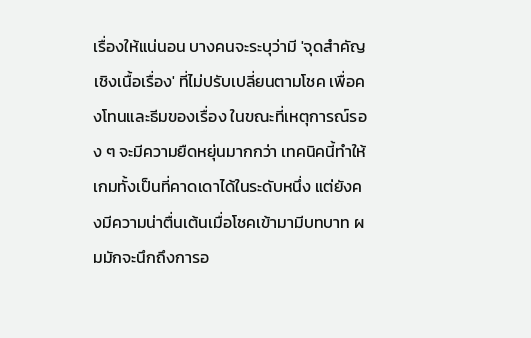เรื่องให้แน่นอน บางคนจะระบุว่ามี 'จุดสำคัญเชิงเนื้อเรื่อง' ที่ไม่ปรับเปลี่ยนตามโชค เพื่อคงโทนและธีมของเรื่อง ในขณะที่เหตุการณ์รอง ๆ จะมีความยืดหยุ่นมากกว่า เทคนิคนี้ทำให้เกมทั้งเป็นที่คาดเดาได้ในระดับหนึ่ง แต่ยังคงมีความน่าตื่นเต้นเมื่อโชคเข้ามามีบทบาท ผมมักจะนึกถึงการอ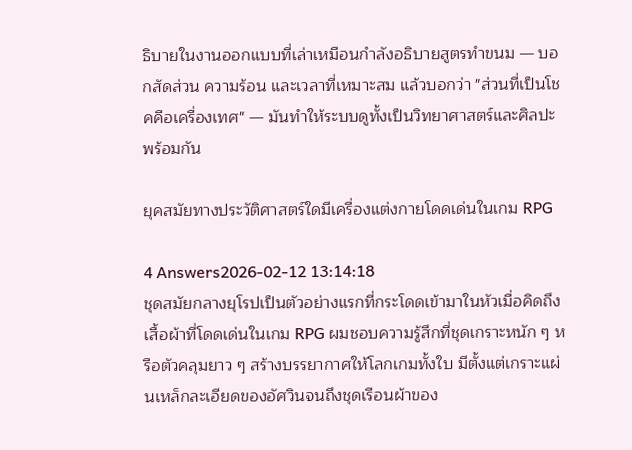ธิบายในงานออกแบบที่เล่าเหมือนกำลังอธิบายสูตรทำขนม — บอกสัดส่วน ความร้อน และเวลาที่เหมาะสม แล้วบอกว่า "ส่วนที่เป็นโชคคือเครื่องเทศ" — มันทำให้ระบบดูทั้งเป็นวิทยาศาสตร์และศิลปะพร้อมกัน

ยุคสมัยทางประวัติศาสตร์ใดมีเครื่องแต่งกายโดดเด่นในเกม RPG

4 Answers2026-02-12 13:14:18
ชุดสมัยกลางยุโรปเป็นตัวอย่างแรกที่กระโดดเข้ามาในหัวเมื่อคิดถึงเสื้อผ้าที่โดดเด่นในเกม RPG ผมชอบความรู้สึกที่ชุดเกราะหนัก ๆ หรือตัวคลุมยาว ๆ สร้างบรรยากาศให้โลกเกมทั้งใบ มีตั้งแต่เกราะแผ่นเหล็กละเอียดของอัศวินจนถึงชุดเรือนผ้าของ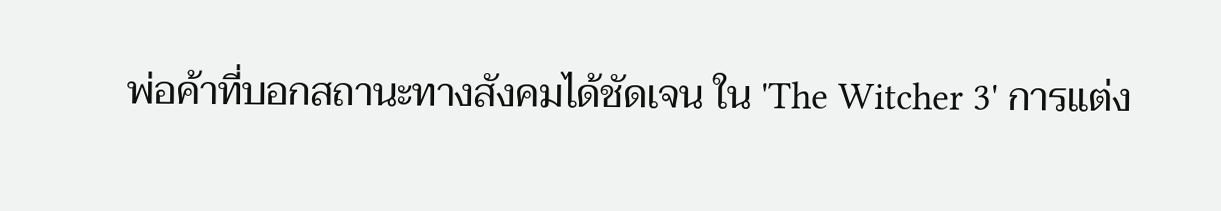พ่อค้าที่บอกสถานะทางสังคมได้ชัดเจน ใน 'The Witcher 3' การแต่ง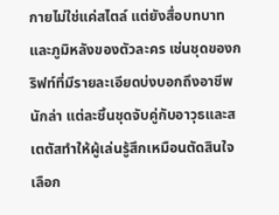กายไม่ใช่แค่สไตล์ แต่ยังสื่อบทบาทและภูมิหลังของตัวละคร เช่นชุดของกริฟท์ที่มีรายละเอียดบ่งบอกถึงอาชีพนักล่า แต่ละชิ้นชุดจับคู่กับอาวุธและสเตตัสทำให้ผู้เล่นรู้สึกเหมือนตัดสินใจเลือก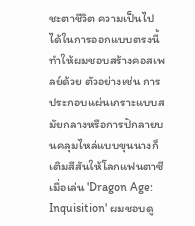ชะตาชีวิต ความเป็นไปได้ในการออกแบบตรงนี้ทำให้ผมชอบสร้างคอสเพลย์ด้วย ตัวอย่างเช่น การประกอบแผ่นเกราะแบบสมัยกลางหรือการปักลายบนคลุมไหล่แบบขุนนางก็เติมสีสันให้โลกแฟนตาซี เมื่อเล่น 'Dragon Age: Inquisition' ผมชอบดู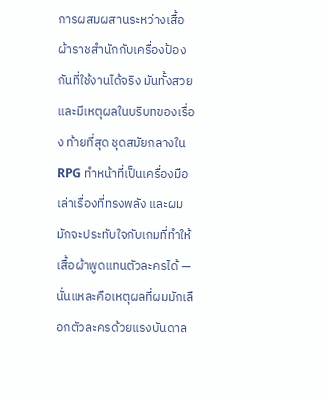การผสมผสานระหว่างเสื้อผ้าราชสำนักกับเครื่องป้องกันที่ใช้งานได้จริง มันทั้งสวยและมีเหตุผลในบริบทของเรื่อง ท้ายที่สุด ชุดสมัยกลางใน RPG ทำหน้าที่เป็นเครื่องมือเล่าเรื่องที่ทรงพลัง และผมมักจะประทับใจกับเกมที่ทำให้เสื้อผ้าพูดแทนตัวละครได้ — นั่นแหละคือเหตุผลที่ผมมักเลือกตัวละครด้วยแรงบันดาล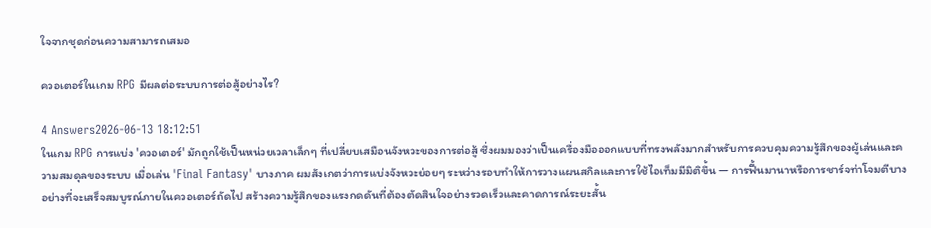ใจจากชุดก่อนความสามารถเสมอ

ควอเตอร์ในเกม RPG มีผลต่อระบบการต่อสู้อย่างไร?

4 Answers2026-06-13 18:12:51
ในเกม RPG การแบ่ง 'ควอเตอร์' มักถูกใช้เป็นหน่วยเวลาเล็กๆ ที่เปลี่ยบเสมือนจังหวะของการต่อสู้ ซึ่งผมมองว่าเป็นเครื่องมือออกแบบที่ทรงพลังมากสำหรับการควบคุมความรู้สึกของผู้เล่นและความสมดุลของระบบ เมื่อเล่น 'Final Fantasy' บางภาค ผมสังเกตว่าการแบ่งจังหวะย่อยๆ ระหว่างรอบทำให้การวางแผนสกิลและการใช้ไอเท็มมีมิติขึ้น — การฟื้นมานาหรือการชาร์จท่าโจมตีบางอย่างที่จะเสร็จสมบูรณ์ภายในควอเตอร์ถัดไป สร้างความรู้สึกของแรงกดดันที่ต้องตัดสินใจอย่างรวดเร็วและคาดการณ์ระยะสั้น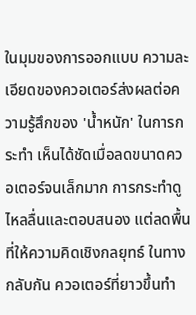ในมุมของการออกแบบ ความละเอียดของควอเตอร์ส่งผลต่อความรู้สึกของ 'น้ำหนัก' ในการกระทำ เห็นได้ชัดเมื่อลดขนาดควอเตอร์จนเล็กมาก การกระทำดูไหลลื่นและตอบสนอง แต่ลดพื้นที่ให้ความคิดเชิงกลยุทธ์ ในทางกลับกัน ควอเตอร์ที่ยาวขึ้นทำ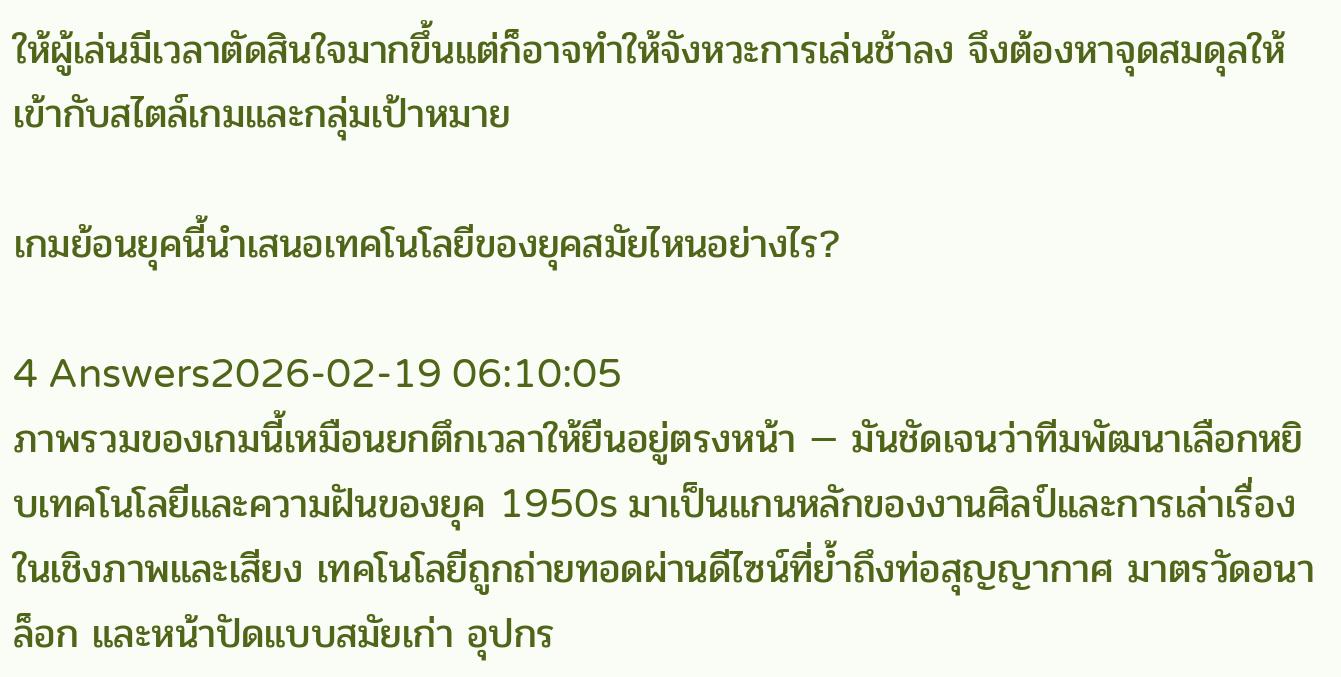ให้ผู้เล่นมีเวลาตัดสินใจมากขึ้นแต่ก็อาจทำให้จังหวะการเล่นช้าลง จึงต้องหาจุดสมดุลให้เข้ากับสไตล์เกมและกลุ่มเป้าหมาย

เกมย้อนยุคนี้นำเสนอเทคโนโลยีของยุคสมัยไหนอย่างไร?

4 Answers2026-02-19 06:10:05
ภาพรวมของเกมนี้เหมือนยกตึกเวลาให้ยืนอยู่ตรงหน้า — มันชัดเจนว่าทีมพัฒนาเลือกหยิบเทคโนโลยีและความฝันของยุค 1950s มาเป็นแกนหลักของงานศิลป์และการเล่าเรื่อง ในเชิงภาพและเสียง เทคโนโลยีถูกถ่ายทอดผ่านดีไซน์ที่ย้ำถึงท่อสุญญากาศ มาตรวัดอนาล็อก และหน้าปัดแบบสมัยเก่า อุปกร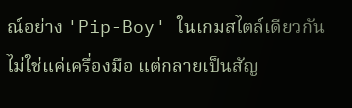ณ์อย่าง 'Pip-Boy' ในเกมสไตล์เดียวกันไม่ใช่แค่เครื่องมือ แต่กลายเป็นสัญ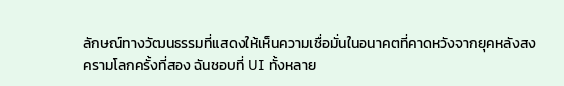ลักษณ์ทางวัฒนธรรมที่แสดงให้เห็นความเชื่อมั่นในอนาคตที่คาดหวังจากยุคหลังสงครามโลกครั้งที่สอง ฉันชอบที่ UI ทั้งหลาย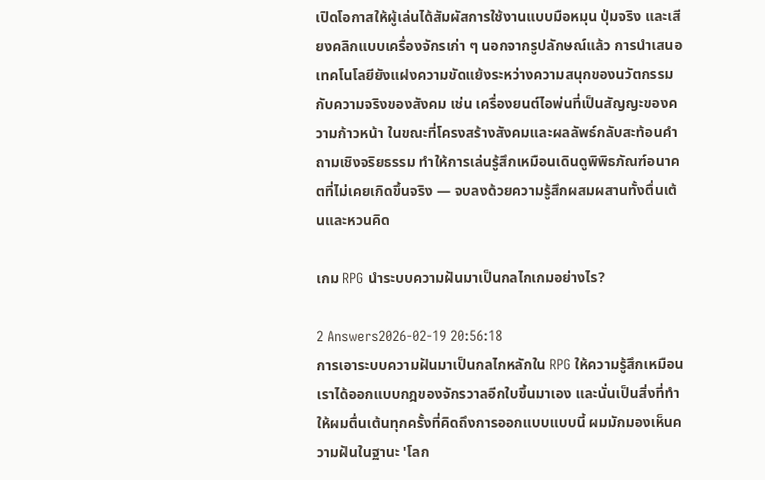เปิดโอกาสให้ผู้เล่นได้สัมผัสการใช้งานแบบมือหมุน ปุ่มจริง และเสียงคลิกแบบเครื่องจักรเก่า ๆ นอกจากรูปลักษณ์แล้ว การนำเสนอเทคโนโลยียังแฝงความขัดแย้งระหว่างความสนุกของนวัตกรรมกับความจริงของสังคม เช่น เครื่องยนต์ไอพ่นที่เป็นสัญญะของความก้าวหน้า ในขณะที่โครงสร้างสังคมและผลลัพธ์กลับสะท้อนคำถามเชิงจริยธรรม ทำให้การเล่นรู้สึกเหมือนเดินดูพิพิธภัณฑ์อนาคตที่ไม่เคยเกิดขึ้นจริง — จบลงด้วยความรู้สึกผสมผสานทั้งตื่นเต้นและหวนคิด

เกม RPG นำระบบความฝันมาเป็นกลไกเกมอย่างไร?

2 Answers2026-02-19 20:56:18
การเอาระบบความฝันมาเป็นกลไกหลักใน RPG ให้ความรู้สึกเหมือนเราได้ออกแบบกฎของจักรวาลอีกใบขึ้นมาเอง และนั่นเป็นสิ่งที่ทำให้ผมตื่นเต้นทุกครั้งที่คิดถึงการออกแบบแบบนี้ ผมมักมองเห็นความฝันในฐานะ 'โลก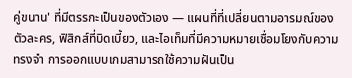คู่ขนาน' ที่มีตรรกะเป็นของตัวเอง — แผนที่ที่เปลี่ยนตามอารมณ์ของตัวละคร, ฟิสิกส์ที่บิดเบี้ยว, และไอเท็มที่มีความหมายเชื่อมโยงกับความทรงจำ การออกแบบเกมสามารถใช้ความฝันเป็น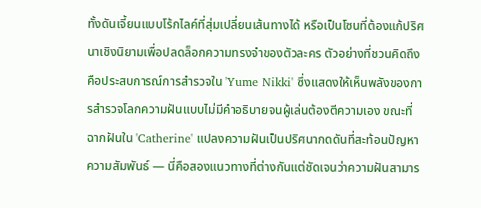ทั้งดันเจี้ยนแบบโร้กไลค์ที่สุ่มเปลี่ยนเส้นทางได้ หรือเป็นโซนที่ต้องแก้ปริศนาเชิงนิยามเพื่อปลดล็อกความทรงจำของตัวละคร ตัวอย่างที่ชวนคิดถึงคือประสบการณ์การสำรวจใน 'Yume Nikki' ซึ่งแสดงให้เห็นพลังของการสำรวจโลกความฝันแบบไม่มีคำอธิบายจนผู้เล่นต้องตีความเอง ขณะที่ฉากฝันใน 'Catherine' แปลงความฝันเป็นปริศนากดดันที่สะท้อนปัญหาความสัมพันธ์ — นี่คือสองแนวทางที่ต่างกันแต่ชัดเจนว่าความฝันสามาร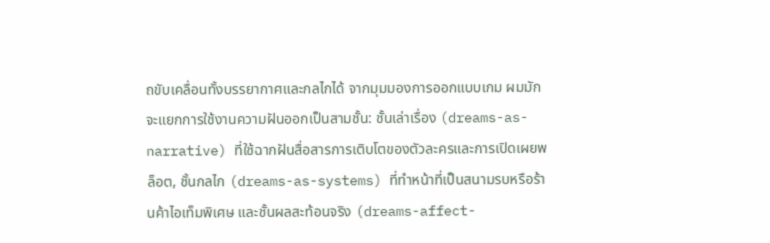ถขับเคลื่อนทั้งบรรยากาศและกลไกได้ จากมุมมองการออกแบบเกม ผมมักจะแยกการใช้งานความฝันออกเป็นสามชั้น: ชั้นเล่าเรื่อง (dreams-as-narrative) ที่ใช้ฉากฝันสื่อสารการเติบโตของตัวละครและการเปิดเผยพล็อต, ชั้นกลไก (dreams-as-systems) ที่ทำหน้าที่เป็นสนามรบหรือร้านค้าไอเท็มพิเศษ และชั้นผลสะท้อนจริง (dreams-affect-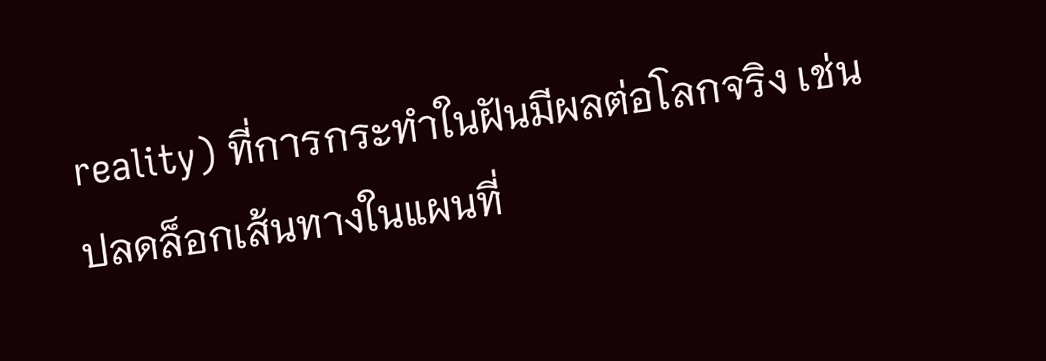reality) ที่การกระทำในฝันมีผลต่อโลกจริง เช่น ปลดล็อกเส้นทางในแผนที่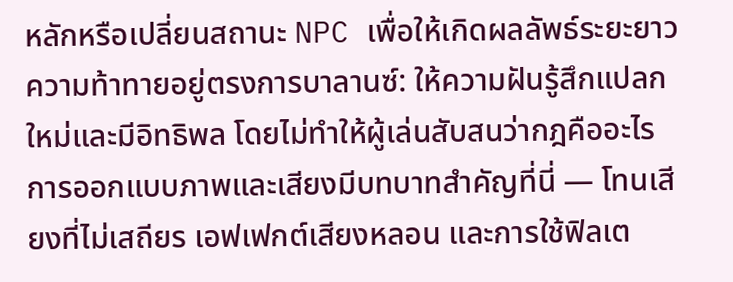หลักหรือเปลี่ยนสถานะ NPC เพื่อให้เกิดผลลัพธ์ระยะยาว ความท้าทายอยู่ตรงการบาลานซ์: ให้ความฝันรู้สึกแปลกใหม่และมีอิทธิพล โดยไม่ทำให้ผู้เล่นสับสนว่ากฎคืออะไร การออกแบบภาพและเสียงมีบทบาทสำคัญที่นี่ — โทนเสียงที่ไม่เสถียร เอฟเฟกต์เสียงหลอน และการใช้ฟิลเต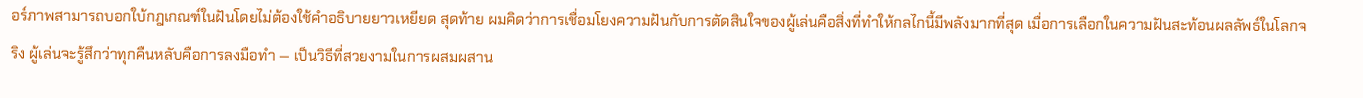อร์ภาพสามารถบอกใบ้กฎเกณฑ์ในฝันโดยไม่ต้องใช้คำอธิบายยาวเหยียด สุดท้าย ผมคิดว่าการเชื่อมโยงความฝันกับการตัดสินใจของผู้เล่นคือสิ่งที่ทำให้กลไกนี้มีพลังมากที่สุด เมื่อการเลือกในความฝันสะท้อนผลลัพธ์ในโลกจริง ผู้เล่นจะรู้สึกว่าทุกคืนหลับคือการลงมือทำ — เป็นวิธีที่สวยงามในการผสมผสาน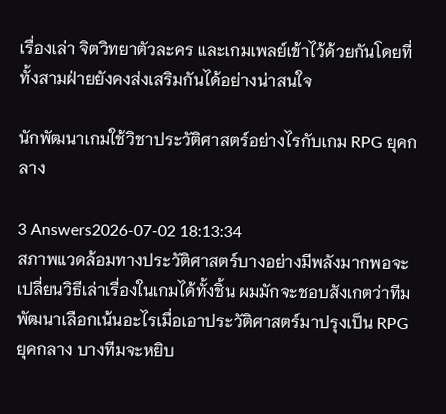เรื่องเล่า จิตวิทยาตัวละคร และเกมเพลย์เข้าไว้ด้วยกันโดยที่ทั้งสามฝ่ายยังคงส่งเสริมกันได้อย่างน่าสนใจ

นักพัฒนาเกมใช้วิชาประวัติศาสตร์อย่างไรกับเกม RPG ยุคกลาง

3 Answers2026-07-02 18:13:34
สภาพแวดล้อมทางประวัติศาสตร์บางอย่างมีพลังมากพอจะเปลี่ยนวิธีเล่าเรื่องในเกมได้ทั้งชิ้น ผมมักจะชอบสังเกตว่าทีมพัฒนาเลือกเน้นอะไรเมื่อเอาประวัติศาสตร์มาปรุงเป็น RPG ยุคกลาง บางทีมจะหยิบ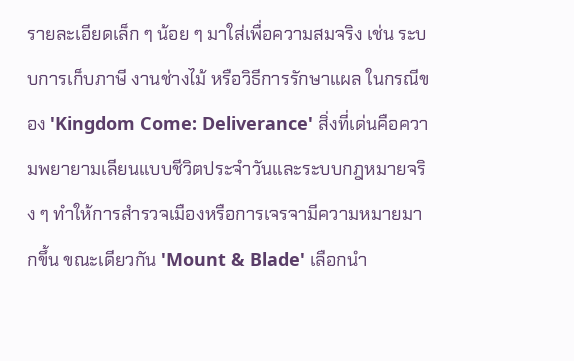รายละเอียดเล็ก ๆ น้อย ๆ มาใส่เพื่อความสมจริง เช่น ระบบการเก็บภาษี งานช่างไม้ หรือวิธีการรักษาแผล ในกรณีของ 'Kingdom Come: Deliverance' สิ่งที่เด่นคือความพยายามเลียนแบบชีวิตประจำวันและระบบกฎหมายจริง ๆ ทำให้การสำรวจเมืองหรือการเจรจามีความหมายมากขึ้น ขณะเดียวกัน 'Mount & Blade' เลือกนำ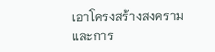เอาโครงสร้างสงครามและการ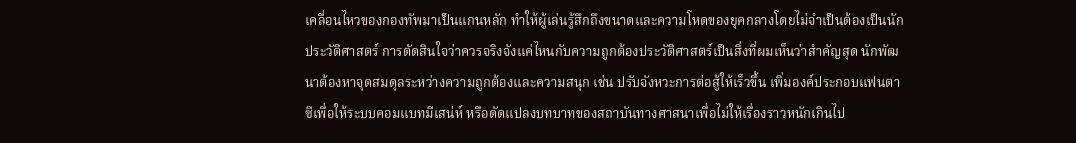เคลื่อนไหวของกองทัพมาเป็นแกนหลัก ทำให้ผู้เล่นรู้สึกถึงขนาดและความโหดของยุคกลางโดยไม่จำเป็นต้องเป็นนักประวัติศาสตร์ การตัดสินใจว่าควรจริงจังแค่ไหนกับความถูกต้องประวัติศาสตร์เป็นสิ่งที่ผมเห็นว่าสำคัญสุด นักพัฒนาต้องหาจุดสมดุลระหว่างความถูกต้องและความสนุก เช่น ปรับจังหวะการต่อสู้ให้เร็วขึ้น เพิ่มองค์ประกอบแฟนตาซีเพื่อให้ระบบคอมแบทมีเสน่ห์ หรือดัดแปลงบทบาทของสถาบันทางศาสนาเพื่อไม่ให้เรื่องราวหนักเกินไป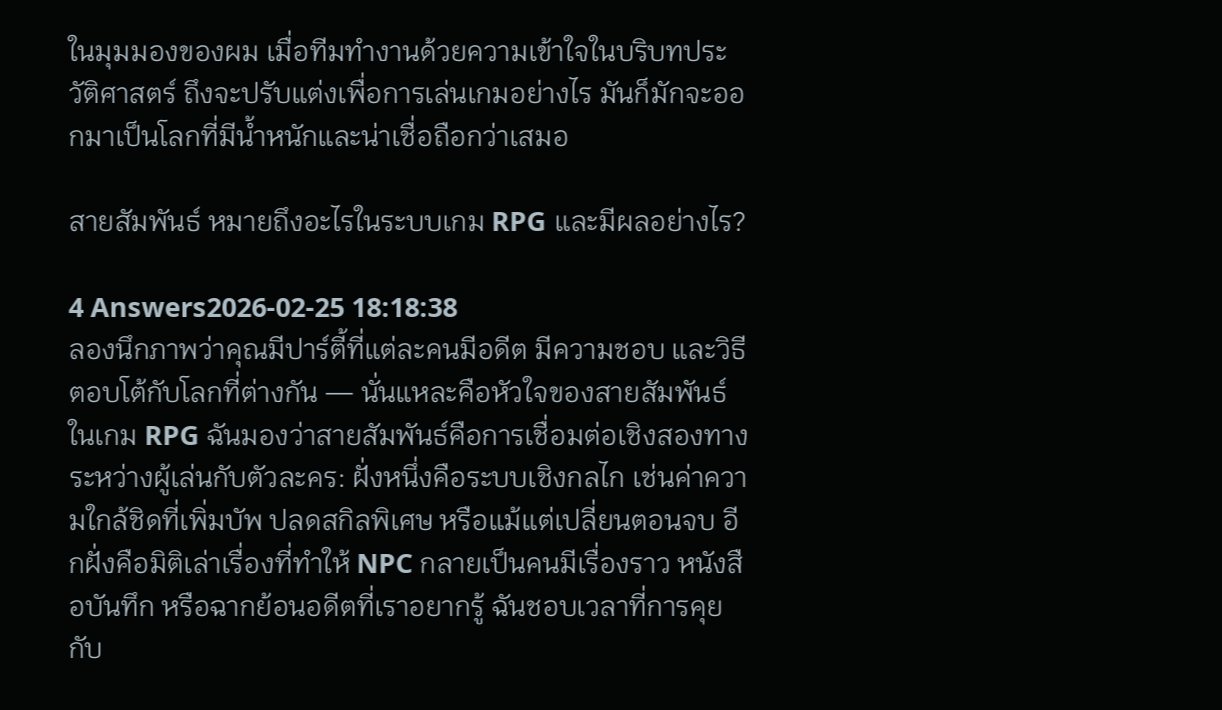ในมุมมองของผม เมื่อทีมทำงานด้วยความเข้าใจในบริบทประวัติศาสตร์ ถึงจะปรับแต่งเพื่อการเล่นเกมอย่างไร มันก็มักจะออกมาเป็นโลกที่มีน้ำหนักและน่าเชื่อถือกว่าเสมอ

สายสัมพันธ์ หมายถึงอะไรในระบบเกม RPG และมีผลอย่างไร?

4 Answers2026-02-25 18:18:38
ลองนึกภาพว่าคุณมีปาร์ตี้ที่แต่ละคนมีอดีต มีความชอบ และวิธีตอบโต้กับโลกที่ต่างกัน — นั่นแหละคือหัวใจของสายสัมพันธ์ในเกม RPG ฉันมองว่าสายสัมพันธ์คือการเชื่อมต่อเชิงสองทางระหว่างผู้เล่นกับตัวละคร: ฝั่งหนึ่งคือระบบเชิงกลไก เช่นค่าความใกล้ชิดที่เพิ่มบัพ ปลดสกิลพิเศษ หรือแม้แต่เปลี่ยนตอนจบ อีกฝั่งคือมิติเล่าเรื่องที่ทำให้ NPC กลายเป็นคนมีเรื่องราว หนังสือบันทึก หรือฉากย้อนอดีตที่เราอยากรู้ ฉันชอบเวลาที่การคุยกับ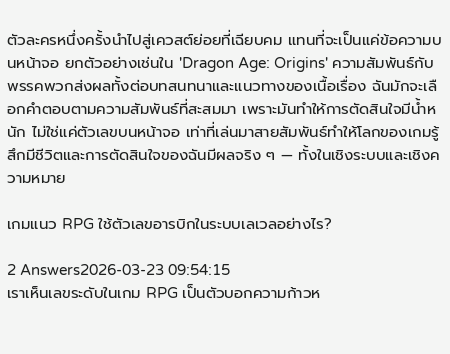ตัวละครหนึ่งครั้งนำไปสู่เควสต์ย่อยที่เฉียบคม แทนที่จะเป็นแค่ข้อความบนหน้าจอ ยกตัวอย่างเช่นใน 'Dragon Age: Origins' ความสัมพันธ์กับพรรคพวกส่งผลทั้งต่อบทสนทนาและแนวทางของเนื้อเรื่อง ฉันมักจะเลือกคำตอบตามความสัมพันธ์ที่สะสมมา เพราะมันทำให้การตัดสินใจมีน้ำหนัก ไม่ใช่แค่ตัวเลขบนหน้าจอ เท่าที่เล่นมาสายสัมพันธ์ทำให้โลกของเกมรู้สึกมีชีวิตและการตัดสินใจของฉันมีผลจริง ๆ — ทั้งในเชิงระบบและเชิงความหมาย

เกมแนว RPG ใช้ตัวเลขอารบิกในระบบเลเวลอย่างไร?

2 Answers2026-03-23 09:54:15
เราเห็นเลขระดับในเกม RPG เป็นตัวบอกความก้าวห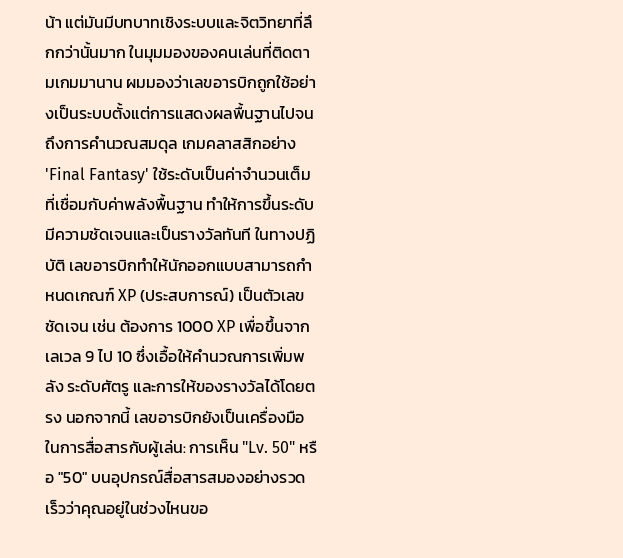น้า แต่มันมีบทบาทเชิงระบบและจิตวิทยาที่ลึกกว่านั้นมาก ในมุมมองของคนเล่นที่ติดตามเกมมานาน ผมมองว่าเลขอารบิกถูกใช้อย่างเป็นระบบตั้งแต่การแสดงผลพื้นฐานไปจนถึงการคำนวณสมดุล เกมคลาสสิกอย่าง 'Final Fantasy' ใช้ระดับเป็นค่าจำนวนเต็มที่เชื่อมกับค่าพลังพื้นฐาน ทำให้การขึ้นระดับมีความชัดเจนและเป็นรางวัลทันที ในทางปฏิบัติ เลขอารบิกทำให้นักออกแบบสามารถกำหนดเกณฑ์ XP (ประสบการณ์) เป็นตัวเลขชัดเจน เช่น ต้องการ 1000 XP เพื่อขึ้นจากเลเวล 9 ไป 10 ซึ่งเอื้อให้คำนวณการเพิ่มพลัง ระดับศัตรู และการให้ของรางวัลได้โดยตรง นอกจากนี้ เลขอารบิกยังเป็นเครื่องมือในการสื่อสารกับผู้เล่น: การเห็น "Lv. 50" หรือ "50" บนอุปกรณ์สื่อสารสมองอย่างรวดเร็วว่าคุณอยู่ในช่วงไหนขอ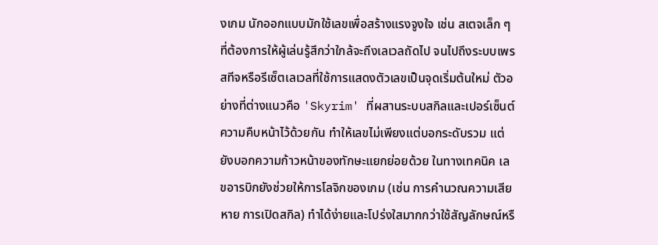งเกม นักออกแบบมักใช้เลขเพื่อสร้างแรงจูงใจ เช่น สเตจเล็ก ๆ ที่ต้องการให้ผู้เล่นรู้สึกว่าใกล้จะถึงเลเวลถัดไป จนไปถึงระบบเพรสทีจหรือรีเซ็ตเลเวลที่ใช้การแสดงตัวเลขเป็นจุดเริ่มต้นใหม่ ตัวอย่างที่ต่างแนวคือ 'Skyrim' ที่ผสานระบบสกิลและเปอร์เซ็นต์ความคืบหน้าไว้ด้วยกัน ทำให้เลขไม่เพียงแต่บอกระดับรวม แต่ยังบอกความก้าวหน้าของทักษะแยกย่อยด้วย ในทางเทคนิค เลขอารบิกยังช่วยให้การโลจิกของเกม (เช่น การคำนวณความเสียหาย การเปิดสกิล) ทำได้ง่ายและโปร่งใสมากกว่าใช้สัญลักษณ์หรื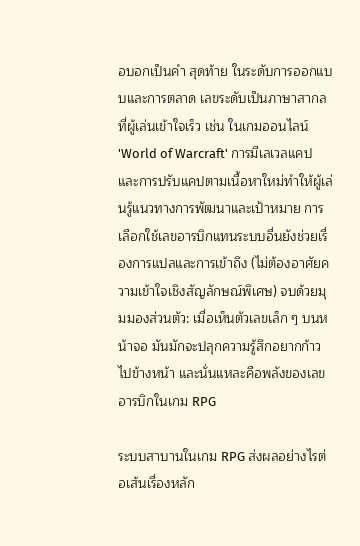อบอกเป็นคำ สุดท้าย ในระดับการออกแบบและการตลาด เลขระดับเป็นภาษาสากลที่ผู้เล่นเข้าใจเร็ว เช่น ในเกมออนไลน์ 'World of Warcraft' การมีเลเวลแคปและการปรับแคปตามเนื้อหาใหม่ทำให้ผู้เล่นรู้แนวทางการพัฒนาและเป้าหมาย การเลือกใช้เลขอารบิกแทนระบบอื่นยังช่วยเรื่องการแปลและการเข้าถึง (ไม่ต้องอาศัยความเข้าใจเชิงสัญลักษณ์พิเศษ) จบด้วยมุมมองส่วนตัว: เมื่อเห็นตัวเลขเล็ก ๆ บนหน้าจอ มันมักจะปลุกความรู้สึกอยากก้าวไปข้างหน้า และนั่นแหละคือพลังของเลขอารบิกในเกม RPG

ระบบสาบานในเกม RPG ส่งผลอย่างไรต่อเส้นเรื่องหลัก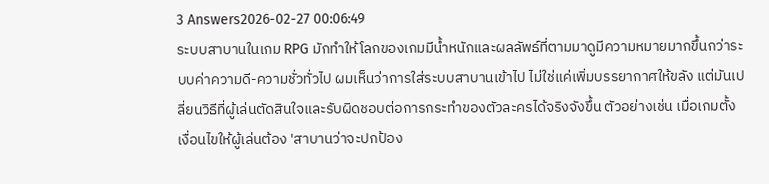3 Answers2026-02-27 00:06:49
ระบบสาบานในเกม RPG มักทำให้โลกของเกมมีน้ำหนักและผลลัพธ์ที่ตามมาดูมีความหมายมากขึ้นกว่าระบบค่าความดี-ความชั่วทั่วไป ผมเห็นว่าการใส่ระบบสาบานเข้าไป ไม่ใช่แค่เพิ่มบรรยากาศให้ขลัง แต่มันเปลี่ยนวิธีที่ผู้เล่นตัดสินใจและรับผิดชอบต่อการกระทำของตัวละครได้จริงจังขึ้น ตัวอย่างเช่น เมื่อเกมตั้งเงื่อนไขให้ผู้เล่นต้อง 'สาบานว่าจะปกป้อง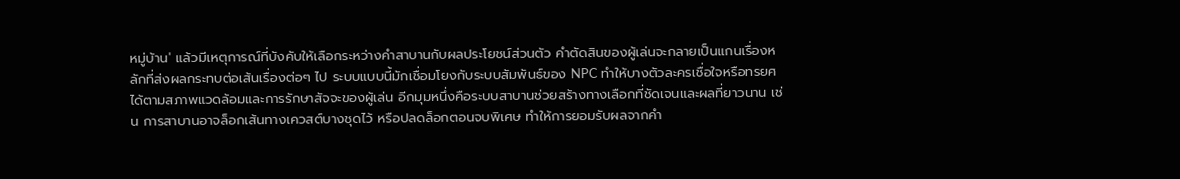หมู่บ้าน' แล้วมีเหตุการณ์ที่บังคับให้เลือกระหว่างคำสาบานกับผลประโยชน์ส่วนตัว คำตัดสินของผู้เล่นจะกลายเป็นแกนเรื่องหลักที่ส่งผลกระทบต่อเส้นเรื่องต่อๆ ไป ระบบแบบนี้มักเชื่อมโยงกับระบบสัมพันธ์ของ NPC ทำให้บางตัวละครเชื่อใจหรือทรยศได้ตามสภาพแวดล้อมและการรักษาสัจจะของผู้เล่น อีกมุมหนึ่งคือระบบสาบานช่วยสร้างทางเลือกที่ชัดเจนและผลที่ยาวนาน เช่น การสาบานอาจล็อกเส้นทางเควสต์บางชุดไว้ หรือปลดล็อกตอนจบพิเศษ ทำให้การยอมรับผลจากคำ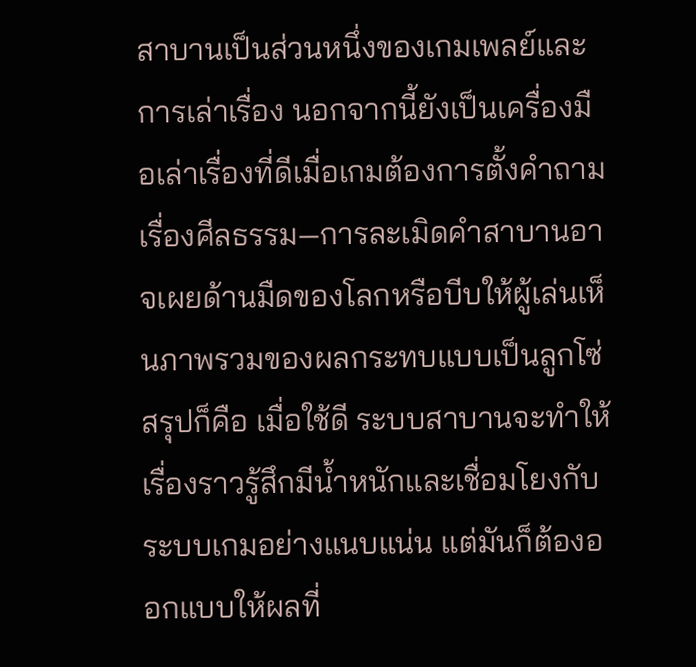สาบานเป็นส่วนหนึ่งของเกมเพลย์และการเล่าเรื่อง นอกจากนี้ยังเป็นเครื่องมือเล่าเรื่องที่ดีเมื่อเกมต้องการตั้งคำถามเรื่องศีลธรรม—การละเมิดคำสาบานอาจเผยด้านมืดของโลกหรือบีบให้ผู้เล่นเห็นภาพรวมของผลกระทบแบบเป็นลูกโซ่ สรุปก็คือ เมื่อใช้ดี ระบบสาบานจะทำให้เรื่องราวรู้สึกมีน้ำหนักและเชื่อมโยงกับระบบเกมอย่างแนบแน่น แต่มันก็ต้องออกแบบให้ผลที่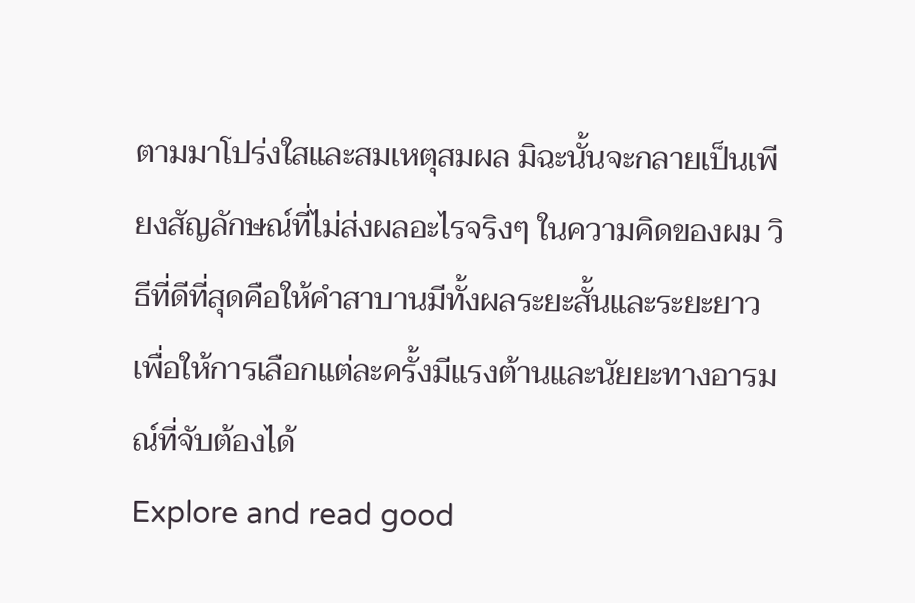ตามมาโปร่งใสและสมเหตุสมผล มิฉะนั้นจะกลายเป็นเพียงสัญลักษณ์ที่ไม่ส่งผลอะไรจริงๆ ในความคิดของผม วิธีที่ดีที่สุดคือให้คำสาบานมีทั้งผลระยะสั้นและระยะยาว เพื่อให้การเลือกแต่ละครั้งมีแรงต้านและนัยยะทางอารมณ์ที่จับต้องได้
Explore and read good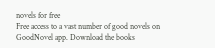novels for free
Free access to a vast number of good novels on GoodNovel app. Download the books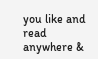you like and read anywhere &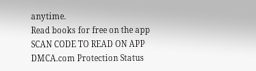anytime.
Read books for free on the app
SCAN CODE TO READ ON APP
DMCA.com Protection Status